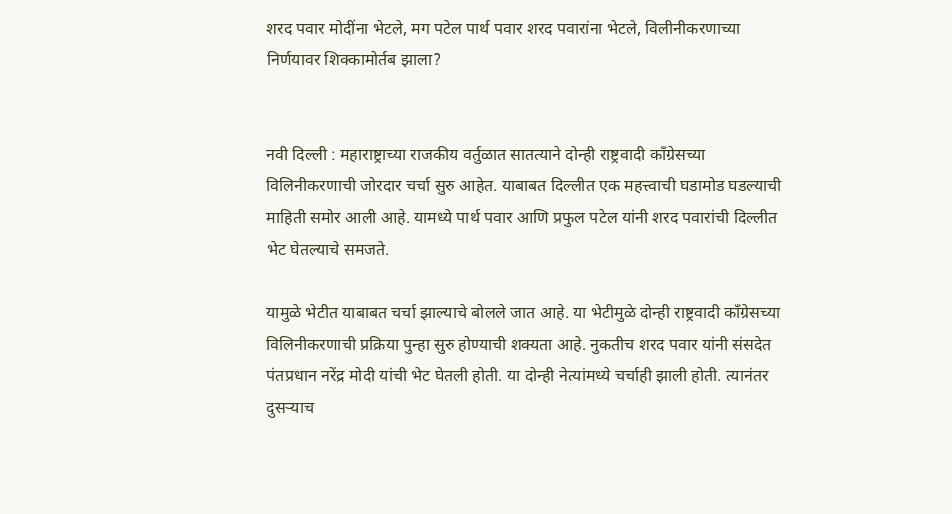शरद पवार मोदींना भेटले, मग पटेल पार्थ पवार शरद पवारांना भेटले, विलीनीकरणाच्या निर्णयावर शिक्कामोर्तब झाला?


नवी दिल्ली : महाराष्ट्राच्या राजकीय वर्तुळात सातत्याने दोन्ही राष्ट्रवादी काँग्रेसच्या विलिनीकरणाची जोरदार चर्चा सुरु आहेत. याबाबत दिल्लीत एक महत्त्वाची घडामोड घडल्याची माहिती समोर आली आहे. यामध्ये पार्थ पवार आणि प्रफुल पटेल यांनी शरद पवारांची दिल्लीत भेट घेतल्याचे समजते.

यामुळे भेटीत याबाबत चर्चा झाल्याचे बोलले जात आहे. या भेटीमुळे दोन्ही राष्ट्रवादी काँग्रेसच्या विलिनीकरणाची प्रक्रिया पुन्हा सुरु होण्याची शक्यता आहे. नुकतीच शरद पवार यांनी संसदेत पंतप्रधान नरेंद्र मोदी यांची भेट घेतली होती. या दोन्ही नेत्यांमध्ये चर्चाही झाली होती. त्यानंतर दुसऱ्याच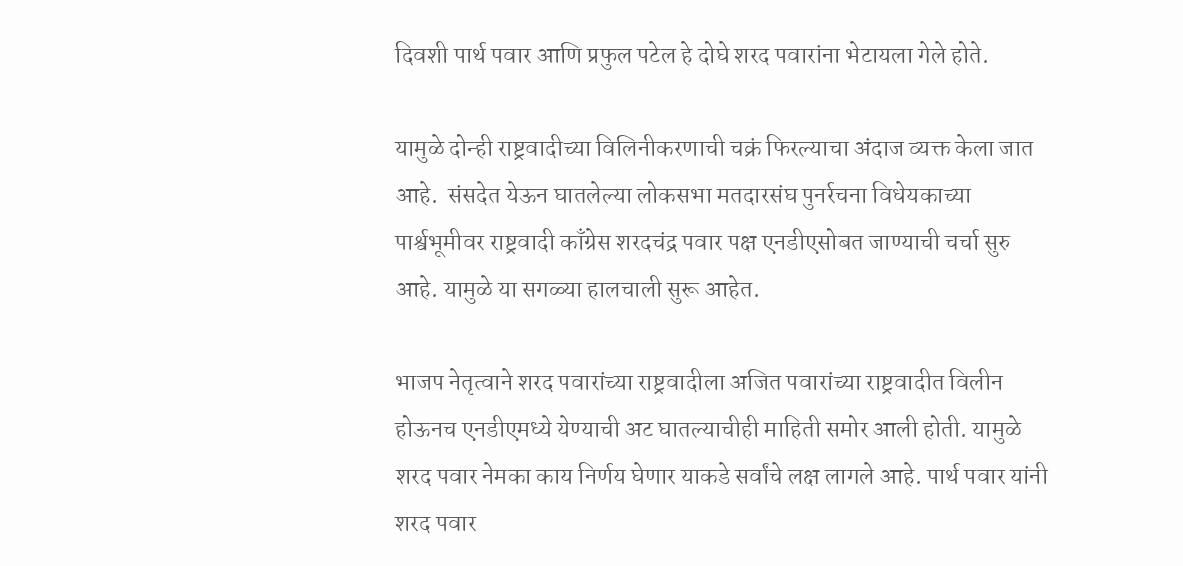दिवशी पार्थ पवार आणि प्रफुल पटेल हे दोघे शरद पवारांना भेटायला गेले होते.

यामुळे दोन्ही राष्ट्रवादीच्या विलिनीकरणाची चक्रं फिरल्याचा अंदाज व्यक्त केला जात आहे.  संसदेत येऊन घातलेल्या लोकसभा मतदारसंघ पुनर्रचना विधेयकाच्या पार्श्वभूमीवर राष्ट्रवादी काँग्रेस शरदचंद्र पवार पक्ष एनडीएसोबत जाण्याची चर्चा सुरु आहे. यामुळे या सगळ्या हालचाली सुरू आहेत.

भाजप नेतृत्वाने शरद पवारांच्या राष्ट्रवादीला अजित पवारांच्या राष्ट्रवादीत विलीन होऊनच एनडीएमध्ये येण्याची अट घातल्याचीही माहिती समोर आली होती. यामुळे शरद पवार नेमका काय निर्णय घेणार याकडे सर्वांचे लक्ष लागले आहे. पार्थ पवार यांनी शरद पवार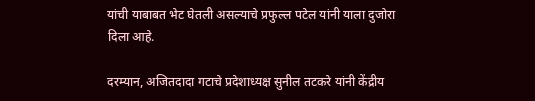यांची याबाबत भेट घेतली असल्याचे प्रफुल्ल पटेल यांनी याला दुजोरा दिला आहे.

दरम्यान, अजितदादा गटाचे प्रदेशाध्यक्ष सुनील तटकरे यांनी केंद्रीय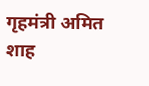गृहमंत्री अमित शाह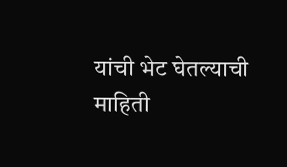यांची भेट घेतल्याची माहिती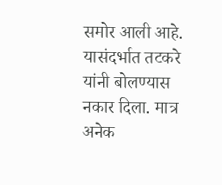समोर आली आहे. यासंदर्भात तटकरे यांनी बोलण्यास नकार दिला. मात्र अनेक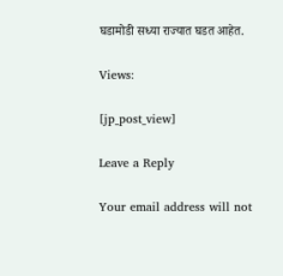घडामोडी सध्या राज्यात घडत आहेत.

Views:

[jp_post_view]

Leave a Reply

Your email address will not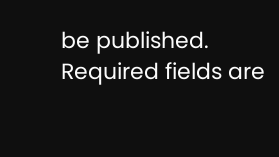be published. Required fields are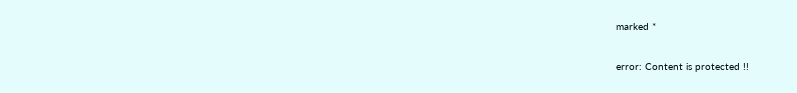marked *

error: Content is protected !!